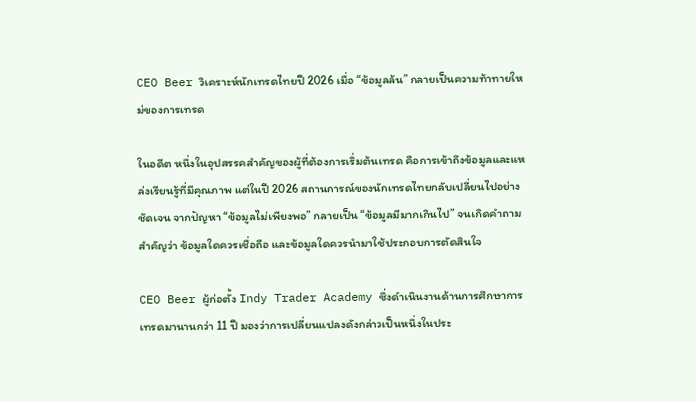CEO Beer วิเคราะห์นักเทรดไทยปี 2026 เมื่อ “ข้อมูลล้น” กลายเป็นความท้าทายใหม่ของการเทรด

ในอดีต หนึ่งในอุปสรรคสำคัญของผู้ที่ต้องการเริ่มต้นเทรด คือการเข้าถึงข้อมูลและแหล่งเรียนรู้ที่มีคุณภาพ แต่ในปี 2026 สถานการณ์ของนักเทรดไทยกลับเปลี่ยนไปอย่างชัดเจน จากปัญหา “ข้อมูลไม่เพียงพอ” กลายเป็น “ข้อมูลมีมากเกินไป” จนเกิดคำถามสำคัญว่า ข้อมูลใดควรเชื่อถือ และข้อมูลใดควรนำมาใช้ประกอบการตัดสินใจ

CEO Beer ผู้ก่อตั้ง Indy Trader Academy ซึ่งดำเนินงานด้านการศึกษาการเทรดมานานกว่า 11 ปี มองว่าการเปลี่ยนแปลงดังกล่าวเป็นหนึ่งในประ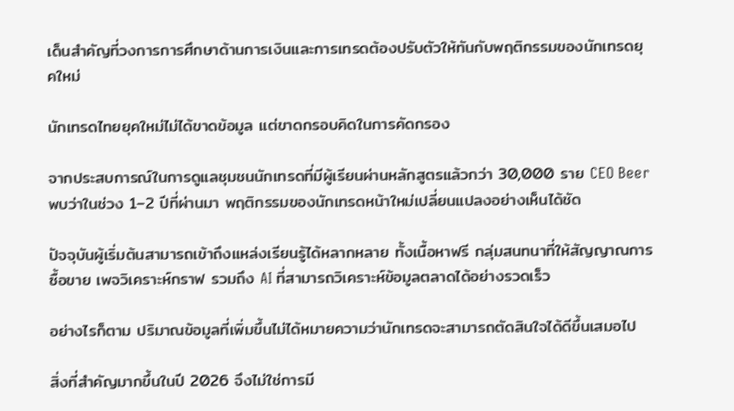เด็นสำคัญที่วงการการศึกษาด้านการเงินและการเทรดต้องปรับตัวให้ทันกับพฤติกรรมของนักเทรดยุคใหม่

นักเทรดไทยยุคใหม่ไม่ได้ขาดข้อมูล แต่ขาดกรอบคิดในการคัดกรอง

จากประสบการณ์ในการดูแลชุมชนนักเทรดที่มีผู้เรียนผ่านหลักสูตรแล้วกว่า 30,000 ราย CEO Beer พบว่าในช่วง 1–2 ปีที่ผ่านมา พฤติกรรมของนักเทรดหน้าใหม่เปลี่ยนแปลงอย่างเห็นได้ชัด

ปัจจุบันผู้เริ่มต้นสามารถเข้าถึงแหล่งเรียนรู้ได้หลากหลาย ทั้งเนื้อหาฟรี กลุ่มสนทนาที่ให้สัญญาณการซื้อขาย เพจวิเคราะห์กราฟ รวมถึง AI ที่สามารถวิเคราะห์ข้อมูลตลาดได้อย่างรวดเร็ว

อย่างไรก็ตาม ปริมาณข้อมูลที่เพิ่มขึ้นไม่ได้หมายความว่านักเทรดจะสามารถตัดสินใจได้ดีขึ้นเสมอไป

สิ่งที่สำคัญมากขึ้นในปี 2026 จึงไม่ใช่การมี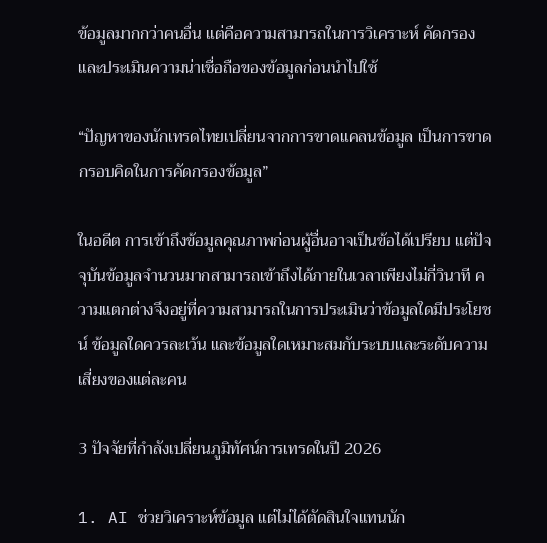ข้อมูลมากกว่าคนอื่น แต่คือความสามารถในการวิเคราะห์ คัดกรอง และประเมินความน่าเชื่อถือของข้อมูลก่อนนำไปใช้

“ปัญหาของนักเทรดไทยเปลี่ยนจากการขาดแคลนข้อมูล เป็นการขาดกรอบคิดในการคัดกรองข้อมูล”

ในอดีต การเข้าถึงข้อมูลคุณภาพก่อนผู้อื่นอาจเป็นข้อได้เปรียบ แต่ปัจจุบันข้อมูลจำนวนมากสามารถเข้าถึงได้ภายในเวลาเพียงไม่กี่วินาที ความแตกต่างจึงอยู่ที่ความสามารถในการประเมินว่าข้อมูลใดมีประโยชน์ ข้อมูลใดควรละเว้น และข้อมูลใดเหมาะสมกับระบบและระดับความเสี่ยงของแต่ละคน

3 ปัจจัยที่กำลังเปลี่ยนภูมิทัศน์การเทรดในปี 2026

1. AI ช่วยวิเคราะห์ข้อมูล แต่ไม่ได้ตัดสินใจแทนนัก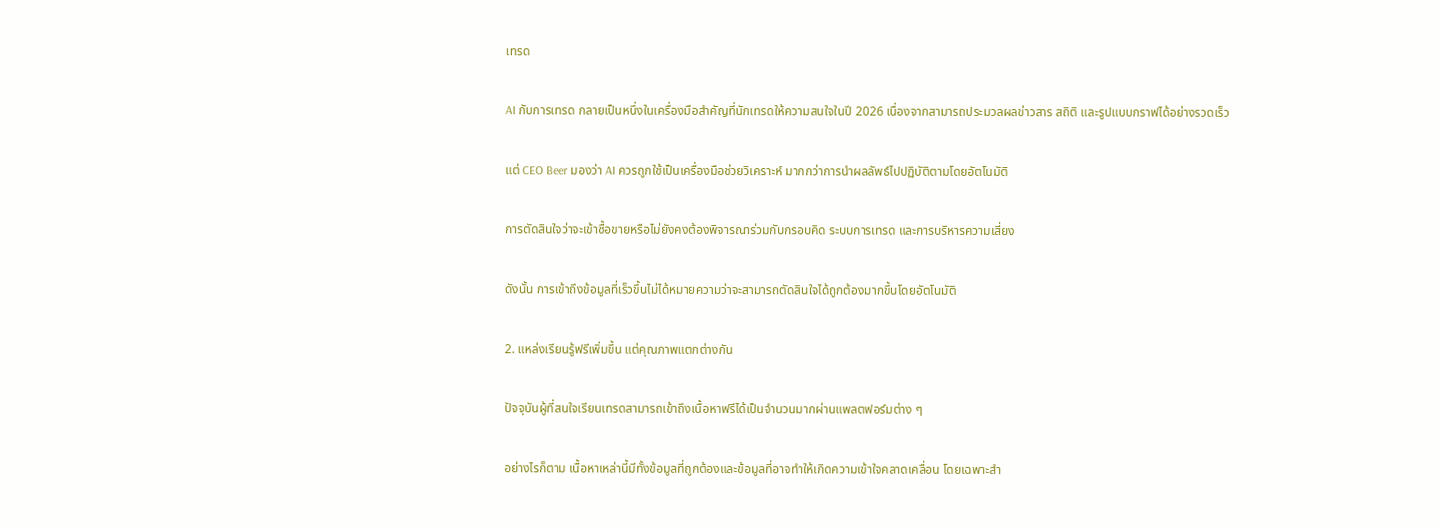เทรด

AI กับการเทรด กลายเป็นหนึ่งในเครื่องมือสำคัญที่นักเทรดให้ความสนใจในปี 2026 เนื่องจากสามารถประมวลผลข่าวสาร สถิติ และรูปแบบกราฟได้อย่างรวดเร็ว

แต่ CEO Beer มองว่า AI ควรถูกใช้เป็นเครื่องมือช่วยวิเคราะห์ มากกว่าการนำผลลัพธ์ไปปฏิบัติตามโดยอัตโนมัติ

การตัดสินใจว่าจะเข้าซื้อขายหรือไม่ยังคงต้องพิจารณาร่วมกับกรอบคิด ระบบการเทรด และการบริหารความเสี่ยง

ดังนั้น การเข้าถึงข้อมูลที่เร็วขึ้นไม่ได้หมายความว่าจะสามารถตัดสินใจได้ถูกต้องมากขึ้นโดยอัตโนมัติ

2. แหล่งเรียนรู้ฟรีเพิ่มขึ้น แต่คุณภาพแตกต่างกัน

ปัจจุบันผู้ที่สนใจเรียนเทรดสามารถเข้าถึงเนื้อหาฟรีได้เป็นจำนวนมากผ่านแพลตฟอร์มต่าง ๆ

อย่างไรก็ตาม เนื้อหาเหล่านี้มีทั้งข้อมูลที่ถูกต้องและข้อมูลที่อาจทำให้เกิดความเข้าใจคลาดเคลื่อน โดยเฉพาะสำ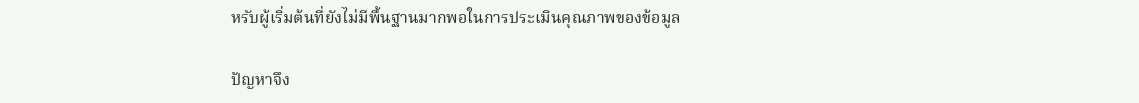หรับผู้เริ่มต้นที่ยังไม่มีพื้นฐานมากพอในการประเมินคุณภาพของข้อมูล

ปัญหาจึง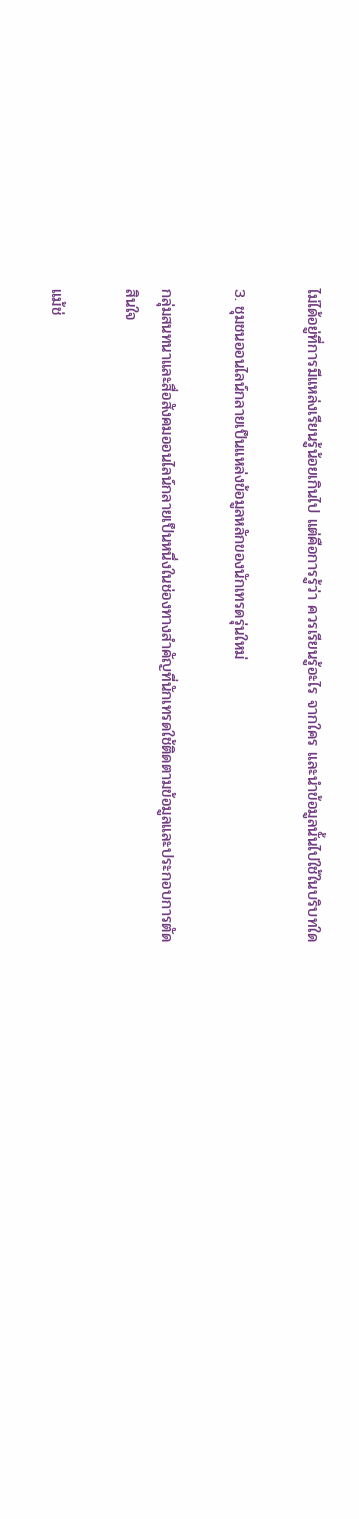ไม่ได้อยู่ที่การมีแหล่งเรียนรู้น้อยเกินไป แต่คือการรู้ว่า ควรเรียนรู้อะไร จากใคร และนำข้อมูลนั้นไปใช้ในบริบทใด

3. ชุมชนออนไลน์กลายเป็นแหล่งข้อมูลหลักของนักเทรดรุ่นใหม่

กลุ่มสนทนาและสื่อสังคมออนไลน์กลายเป็นหนึ่งในช่องทางสำคัญที่นักเทรดใช้ติดตามข้อมูลและประกอบการตัดสินใจ

แม้ช่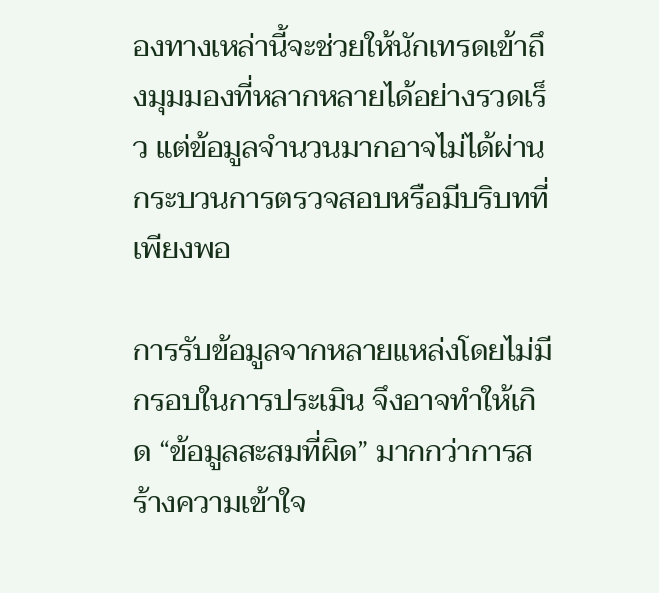องทางเหล่านี้จะช่วยให้นักเทรดเข้าถึงมุมมองที่หลากหลายได้อย่างรวดเร็ว แต่ข้อมูลจำนวนมากอาจไม่ได้ผ่านกระบวนการตรวจสอบหรือมีบริบทที่เพียงพอ

การรับข้อมูลจากหลายแหล่งโดยไม่มีกรอบในการประเมิน จึงอาจทำให้เกิด “ข้อมูลสะสมที่ผิด” มากกว่าการสร้างความเข้าใจ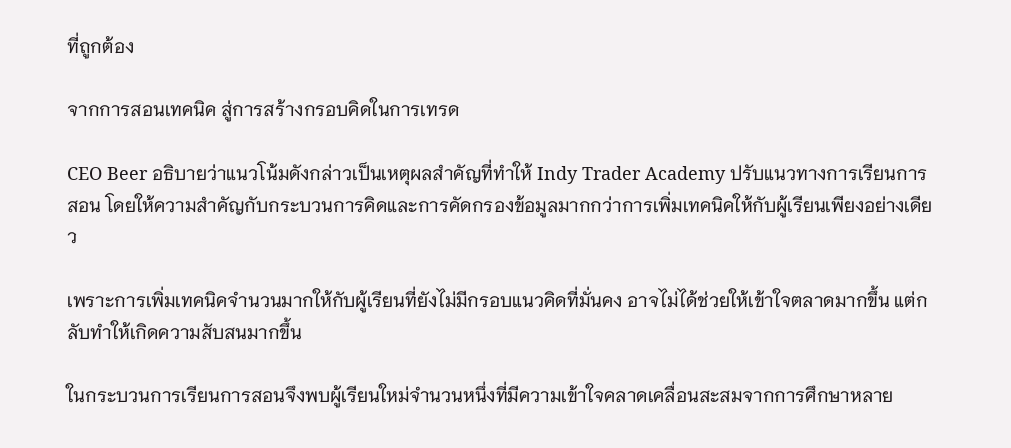ที่ถูกต้อง

จากการสอนเทคนิค สู่การสร้างกรอบคิดในการเทรด

CEO Beer อธิบายว่าแนวโน้มดังกล่าวเป็นเหตุผลสำคัญที่ทำให้ Indy Trader Academy ปรับแนวทางการเรียนการสอน โดยให้ความสำคัญกับกระบวนการคิดและการคัดกรองข้อมูลมากกว่าการเพิ่มเทคนิคให้กับผู้เรียนเพียงอย่างเดียว

เพราะการเพิ่มเทคนิคจำนวนมากให้กับผู้เรียนที่ยังไม่มีกรอบแนวคิดที่มั่นคง อาจไม่ได้ช่วยให้เข้าใจตลาดมากขึ้น แต่กลับทำให้เกิดความสับสนมากขึ้น

ในกระบวนการเรียนการสอนจึงพบผู้เรียนใหม่จำนวนหนึ่งที่มีความเข้าใจคลาดเคลื่อนสะสมจากการศึกษาหลาย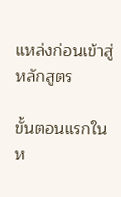แหล่งก่อนเข้าสู่หลักสูตร

ขั้นตอนแรกในห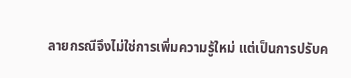ลายกรณีจึงไม่ใช่การเพิ่มความรู้ใหม่ แต่เป็นการปรับค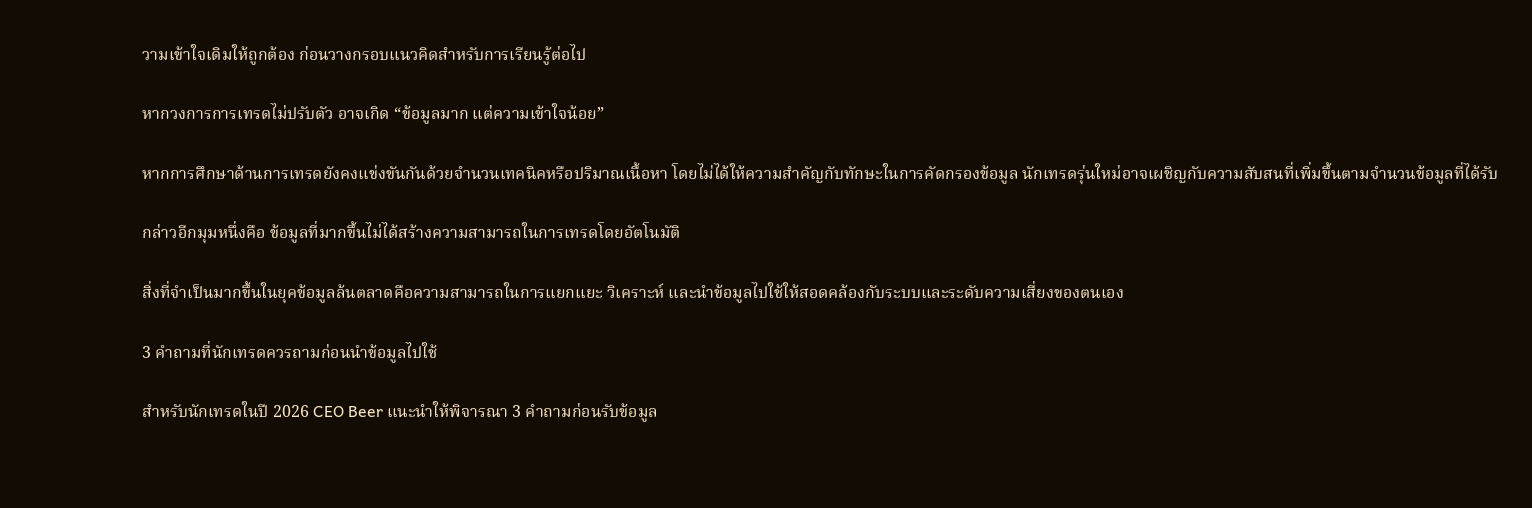วามเข้าใจเดิมให้ถูกต้อง ก่อนวางกรอบแนวคิดสำหรับการเรียนรู้ต่อไป

หากวงการการเทรดไม่ปรับตัว อาจเกิด “ข้อมูลมาก แต่ความเข้าใจน้อย”

หากการศึกษาด้านการเทรดยังคงแข่งขันกันด้วยจำนวนเทคนิคหรือปริมาณเนื้อหา โดยไม่ได้ให้ความสำคัญกับทักษะในการคัดกรองข้อมูล นักเทรดรุ่นใหม่อาจเผชิญกับความสับสนที่เพิ่มขึ้นตามจำนวนข้อมูลที่ได้รับ

กล่าวอีกมุมหนึ่งคือ ข้อมูลที่มากขึ้นไม่ได้สร้างความสามารถในการเทรดโดยอัตโนมัติ

สิ่งที่จำเป็นมากขึ้นในยุคข้อมูลล้นตลาดคือความสามารถในการแยกแยะ วิเคราะห์ และนำข้อมูลไปใช้ให้สอดคล้องกับระบบและระดับความเสี่ยงของตนเอง

3 คำถามที่นักเทรดควรถามก่อนนำข้อมูลไปใช้

สำหรับนักเทรดในปี 2026 CEO Beer แนะนำให้พิจารณา 3 คำถามก่อนรับข้อมูล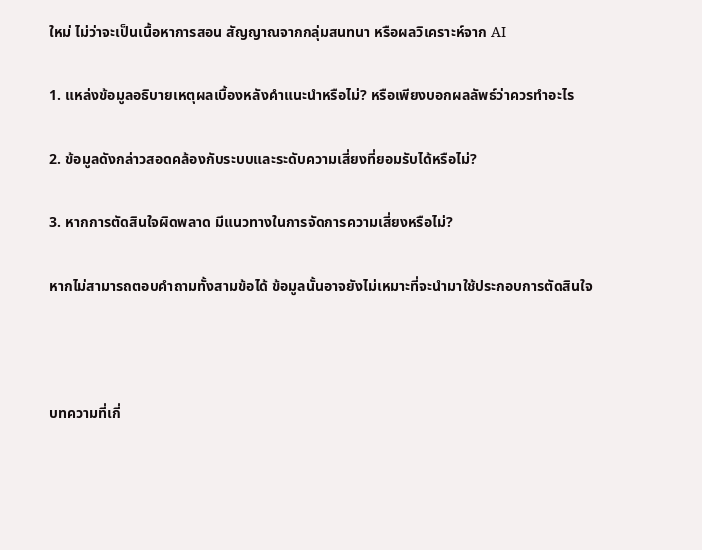ใหม่ ไม่ว่าจะเป็นเนื้อหาการสอน สัญญาณจากกลุ่มสนทนา หรือผลวิเคราะห์จาก AI

1. แหล่งข้อมูลอธิบายเหตุผลเบื้องหลังคำแนะนำหรือไม่? หรือเพียงบอกผลลัพธ์ว่าควรทำอะไร

2. ข้อมูลดังกล่าวสอดคล้องกับระบบและระดับความเสี่ยงที่ยอมรับได้หรือไม่?

3. หากการตัดสินใจผิดพลาด มีแนวทางในการจัดการความเสี่ยงหรือไม่?

หากไม่สามารถตอบคำถามทั้งสามข้อได้ ข้อมูลนั้นอาจยังไม่เหมาะที่จะนำมาใช้ประกอบการตัดสินใจ



บทความที่เกี่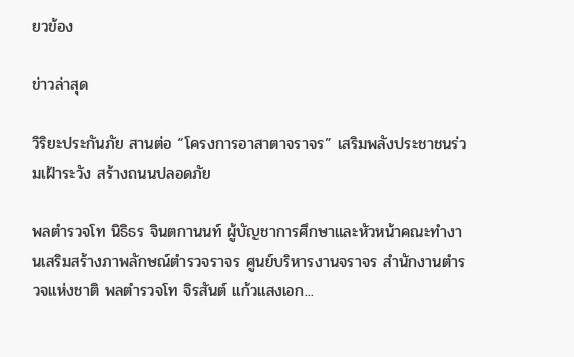ยวข้อง

ข่าวล่าสุด

วิริยะประกันภัย สานต่อ “โครงการอาสาตาจราจร” เสริมพลังประชาชนร่วมเฝ้าระวัง สร้างถนนปลอดภัย

พลตำรวจโท นิธิธร จินตกานนท์ ผู้บัญชาการศึกษาและหัวหน้าคณะทำงานเสริมสร้างภาพลักษณ์ตำรวจราจร ศูนย์บริหารงานจราจร สำนักงานตำรวจแห่งชาติ พลตำรวจโท จิรสันต์ แก้วแสงเอก...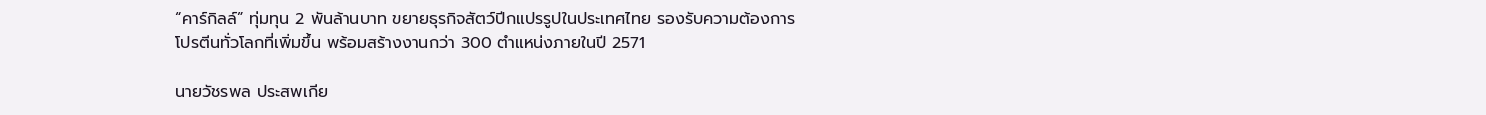“คาร์กิลล์” ทุ่มทุน 2 พันล้านบาท ขยายธุรกิจสัตว์ปีกแปรรูปในประเทศไทย รองรับความต้องการโปรตีนทั่วโลกที่เพิ่มขึ้น พร้อมสร้างงานกว่า 300 ตำแหน่งภายในปี 2571

นายวัชรพล ประสพเกีย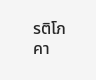รติโภคา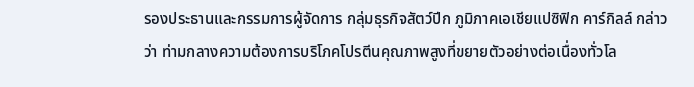รองประธานและกรรมการผู้จัดการ กลุ่มธุรกิจสัตว์ปีก ภูมิภาคเอเชียแปซิฟิก คาร์กิลล์ กล่าวว่า ท่ามกลางความต้องการบริโภคโปรตีนคุณภาพสูงที่ขยายตัวอย่างต่อเนื่องทั่วโล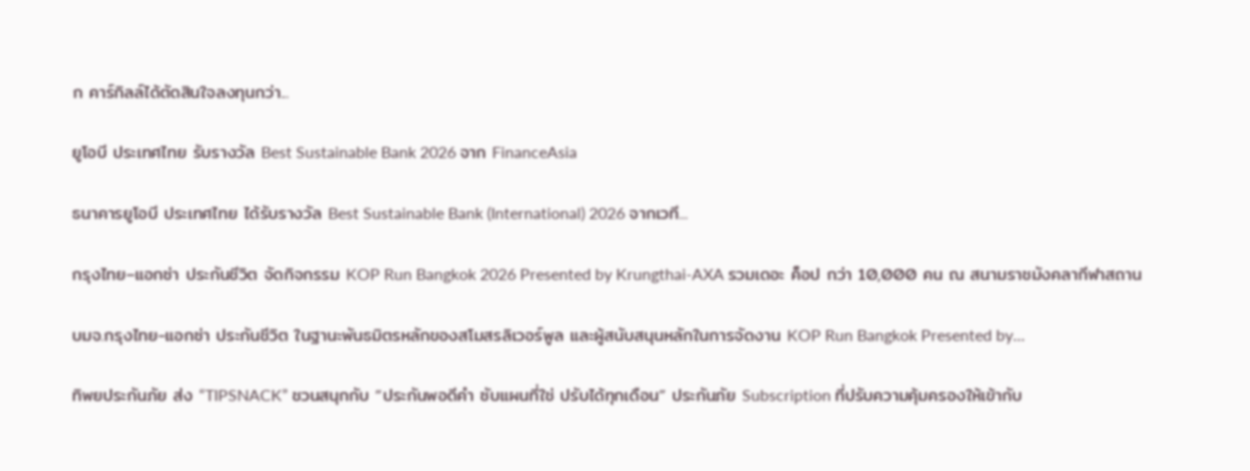ก คาร์กิลล์ได้ตัดสินใจลงทุนกว่า...

ยูโอบี ประเทศไทย รับรางวัล Best Sustainable Bank 2026 จาก FinanceAsia

ธนาคารยูโอบี ประเทศไทย ได้รับรางวัล Best Sustainable Bank (International) 2026 จากเวที...

กรุงไทย–แอกซ่า ประกันชีวิต จัดกิจกรรม KOP Run Bangkok 2026 Presented by Krungthai-AXA รวมเดอะ ค็อป กว่า 10,000 คน ณ สนามราชมังคลากีฬาสถาน

บมจ.กรุงไทย-แอกซ่า ประกันชีวิต ในฐานะพันธมิตรหลักของสโมสรลิเวอร์พูล และผู้สนับสนุนหลักในการจัดงาน KOP Run Bangkok Presented by...

ทิพยประกันภัย ส่ง “TIPSNACK” ชวนสนุกกับ “ประกันพอดีคำ ซับแผนที่ใช่ ปรับได้ทุกเดือน” ประกันภัย Subscription ที่ปรับความคุ้มครองให้เข้ากับ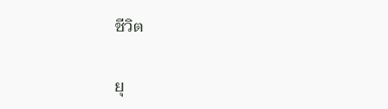ชีวิต

ยุ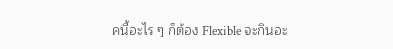คนี้อะไร ๆ ก็ต้อง Flexible จะกินอะ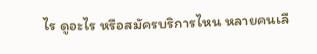ไร ดูอะไร หรือสมัครบริการไหน หลายคนเลื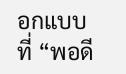อกแบบที่ “พอดี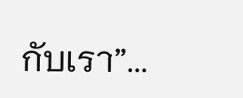กับเรา”...